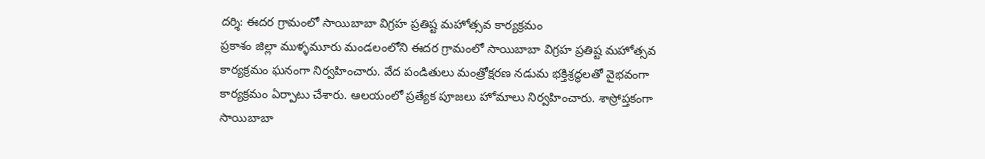దర్శి: ఈదర గ్రామంలో సాయిబాబా విగ్రహ ప్రతిష్ట మహోత్సవ కార్యక్రమం
ప్రకాశం జిల్లా ముళ్ళమూరు మండలంలోని ఈదర గ్రామంలో సాయిబాబా విగ్రహ ప్రతిష్ట మహోత్సవ కార్యక్రమం ఘనంగా నిర్వహించారు. వేద పండితులు మంత్రోక్షరణ నడుమ భక్తిశ్రద్ధలతో వైభవంగా కార్యక్రమం ఏర్పాటు చేశారు. ఆలయంలో ప్రత్యేక పూజలు హోమాలు నిర్వహించారు. శాస్రోప్తకంగా సాయిబాబా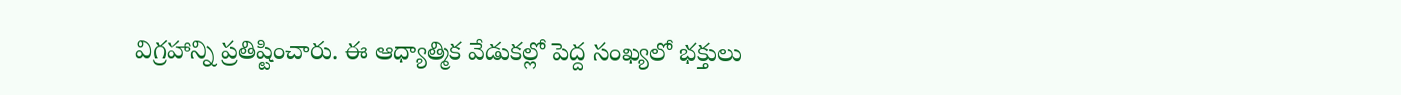విగ్రహాన్ని ప్రతిష్టించారు. ఈ ఆధ్యాత్మిక వేడుకల్లో పెద్ద సంఖ్యలో భక్తులు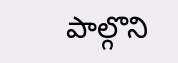పాల్గొని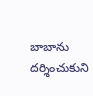బాబాను దర్శించుకుని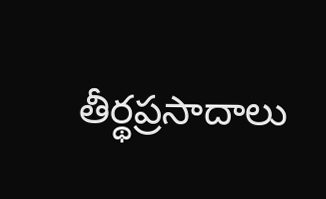తీర్థప్రసాదాలు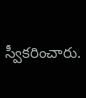స్వీకరించారు.